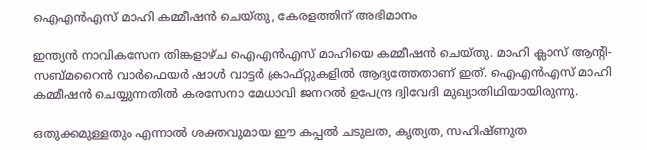ഐഎൻഎസ് മാഹി കമ്മീഷൻ ചെയ്തു, കേരളത്തിന് അഭിമാനം

ഇന്ത്യൻ നാവികസേന തിങ്കളാഴ്ച ഐഎൻഎസ് മാഹിയെ കമ്മീഷൻ ചെയ്തു. മാഹി ക്ലാസ് ആൻ്റി-സബ്മറൈൻ വാർഫെയർ ഷാൾ വാട്ടർ ക്രാഫ്റ്റുകളിൽ ആദ്യത്തേതാണ് ഇത്. ഐഎൻഎസ് മാഹി കമ്മീഷൻ ചെയ്യുന്നതിൽ കരസേനാ മേധാവി ജനറൽ ഉപേന്ദ്ര ദ്വിവേദി മുഖ്യാതിഥിയായിരുന്നു.

ഒതുക്കമുള്ളതും എന്നാൽ ശക്തവുമായ ഈ കപ്പൽ ചടുലത, കൃത്യത, സഹിഷ്ണുത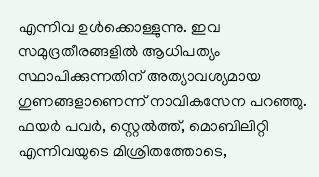എന്നിവ ഉൾക്കൊള്ളുന്നു. ഇവ സമുദ്രതീരങ്ങളിൽ ആധിപത്യം സ്ഥാപിക്കുന്നതിന് അത്യാവശ്യമായ ഗുണങ്ങളാണെന്ന് നാവികസേന പറഞ്ഞു. ഫയർ പവർ, സ്റ്റെൽത്ത്, മൊബിലിറ്റി എന്നിവയുടെ മിശ്രിതത്തോടെ,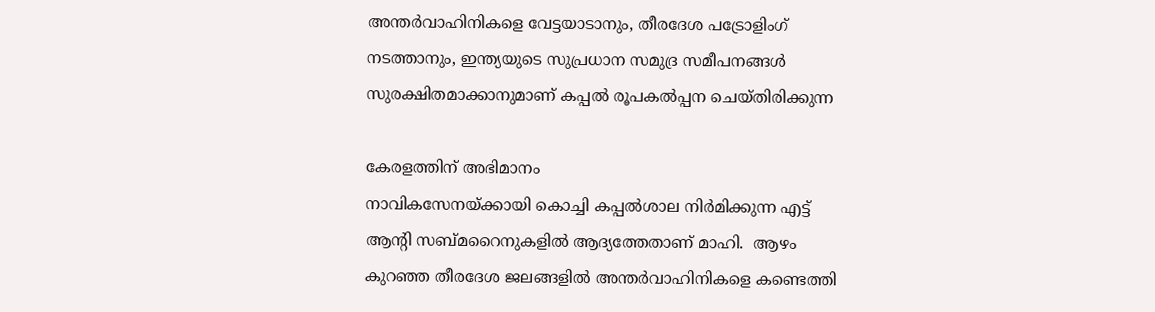അന്തർവാഹിനികളെ വേട്ടയാടാനും, തീരദേശ പട്രോളിംഗ് നടത്താനും, ഇന്ത്യയുടെ സുപ്രധാന സമുദ്ര സമീപനങ്ങൾ സുരക്ഷിതമാക്കാനുമാണ് കപ്പൽ രൂപകൽപ്പന ചെയ്തിരിക്കുന്ന

കേരളത്തിന് അഭിമാനം
നാവികസേനയ്ക്കായി കൊച്ചി കപ്പൽശാല നിർമിക്കുന്ന എട്ട് ആൻ്റി സബ്മറൈനുകളിൽ ആദ്യത്തേതാണ് മാഹി.  ആഴം കുറഞ്ഞ തീരദേശ ജലങ്ങളില്‍ അന്തര്‍വാഹിനികളെ കണ്ടെത്തി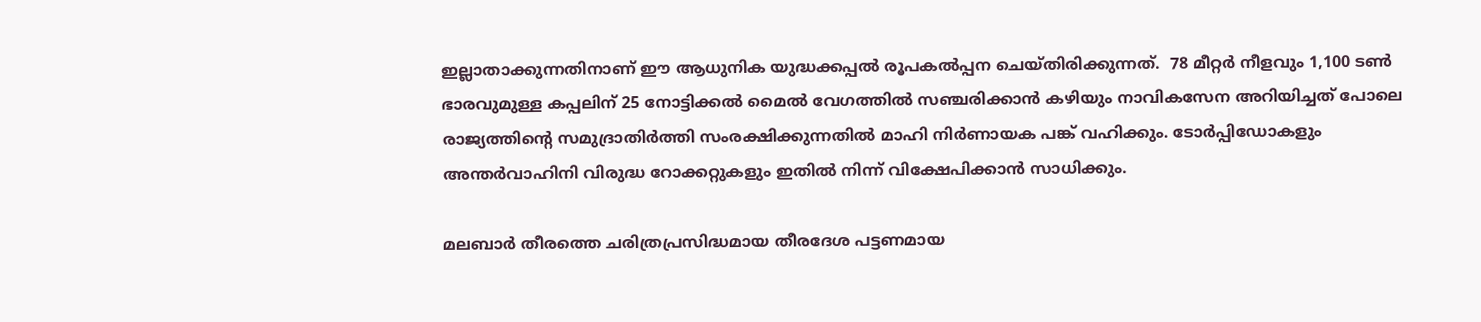ഇല്ലാതാക്കുന്നതിനാണ് ഈ ആധുനിക യുദ്ധക്കപ്പല്‍ രൂപകൽപ്പന ചെയ്തിരിക്കുന്നത്.  78 മീറ്റർ നീളവും 1,100 ടൺ ഭാരവുമുള്ള കപ്പലിന് 25 നോട്ടിക്കൽ മൈൽ വേഗത്തിൽ സഞ്ചരിക്കാൻ കഴിയും നാവികസേന അറിയിച്ചത് പോലെ  രാജ്യത്തിൻ്റെ സമുദ്രാതിര്‍ത്തി സംരക്ഷിക്കുന്നതില്‍ മാഹി നിര്‍ണായക പങ്ക് വഹിക്കും. ടോര്‍പ്പിഡോകളും അന്തര്‍വാഹിനി വിരുദ്ധ റോക്കറ്റുകളും ഇതില്‍ നിന്ന് വിക്ഷേപിക്കാന്‍ സാധിക്കും.

മലബാര്‍ തീരത്തെ ചരിത്രപ്രസിദ്ധമായ തീരദേശ പട്ടണമായ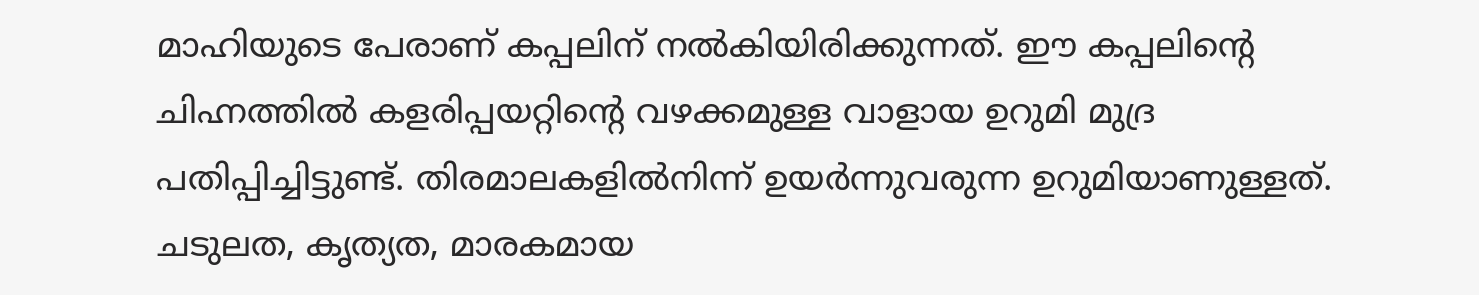മാഹിയുടെ പേരാണ് കപ്പലിന് നൽകിയിരിക്കുന്നത്. ഈ കപ്പലിന്‍റെ ചിഹ്നത്തില്‍ കളരിപ്പയറ്റിന്‍റെ വഴക്കമുള്ള വാളായ ഉറുമി മുദ്ര പതിപ്പിച്ചിട്ടുണ്ട്. തിരമാലകളിൽനിന്ന് ഉയർന്നുവരുന്ന ഉറുമിയാണുള്ളത്. ചടുലത, കൃത്യത, മാരകമായ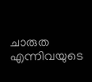ചാരുത എന്നിവയുടെ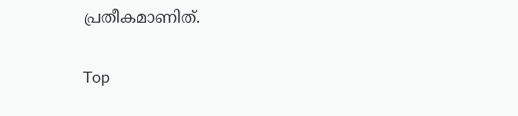പ്രതീകമാണിത്.

Top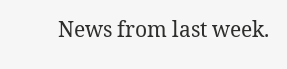News from last week.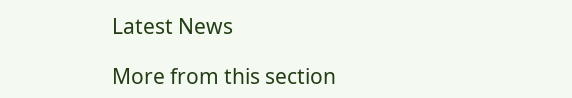Latest News

More from this section